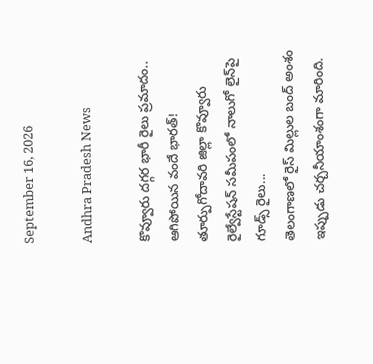September 16, 2026

Andhra Pradesh News

కొవ్వూరు దగ్గర భారీ రైలు ప్రమాదం.. ఆగిపోయిన వందే భారత్! తూర్పుగోదావరి జిల్లా కొవ్వూరు రైల్వేస్టేషన్‌ సమీపంలో నాలుగో లైన్‌పై గూడ్స్‌ రైలు...
తెలంగాణలో రైస్ మిల్లుల బంద్ అంశం ఇప్పుడు చర్చనీయాంశంగా మారింది.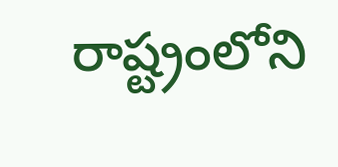రాష్ట్రంలోని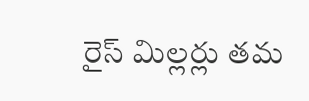రైస్ మిల్లర్లు తమ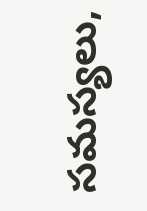సమస్యలు,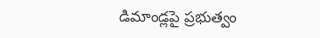డిమాండ్లపై ప్రభుత్వం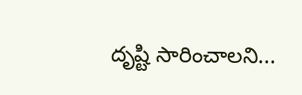దృష్టి సారించాలని...